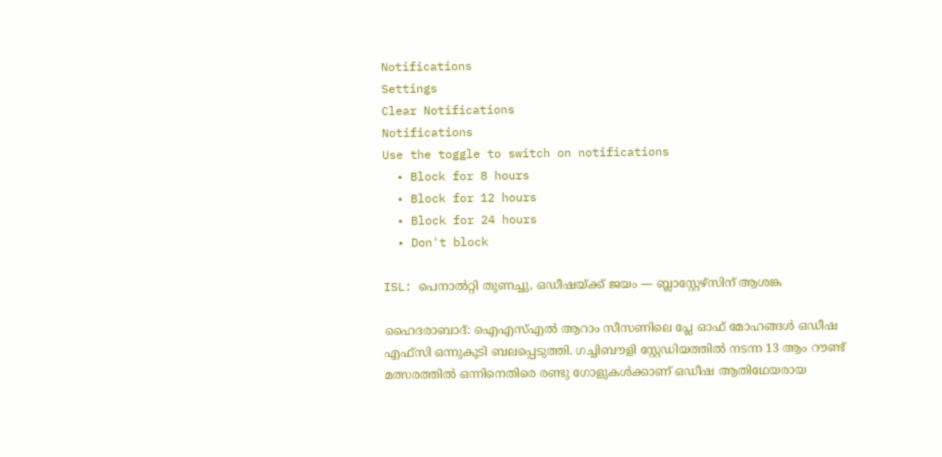Notifications
Settings
Clear Notifications
Notifications
Use the toggle to switch on notifications
  • Block for 8 hours
  • Block for 12 hours
  • Block for 24 hours
  • Don't block

ISL: പെനാല്‍റ്റി തുണച്ചു, ഒഡീഷയ്ക്ക് ജയം — ബ്ലാസ്റ്റേഴ്‌സിന് ആശങ്ക

ഹൈദരാബാദ്: ഐഎസ്എല്‍ ആറാം സീസണിലെ പ്ലേ ഓഫ് മോഹങ്ങള്‍ ഒഡീഷ എഫ്‌സി ഒന്നുകൂടി ബലപ്പെടുത്തി. ഗച്ചിബൗളി സ്റ്റേഡിയത്തില്‍ നടന്ന 13 ആം റൗണ്ട് മത്സരത്തില്‍ ഒന്നിനെതിരെ രണ്ടു ഗോളുകള്‍ക്കാണ് ഒഡീഷ ആതിഥേയരായ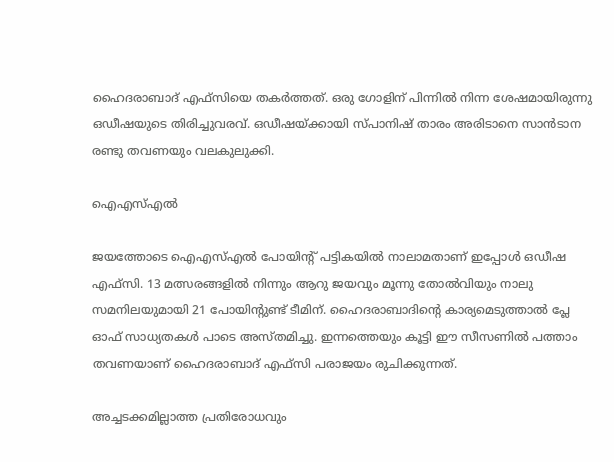ഹൈദരാബാദ് എഫ്‌സിയെ തകര്‍ത്തത്. ഒരു ഗോളിന് പിന്നില്‍ നിന്ന ശേഷമായിരുന്നു ഒഡീഷയുടെ തിരിച്ചുവരവ്. ഒഡീഷയ്ക്കായി സ്പാനിഷ് താരം അരിടാനെ സാന്‍ടാന രണ്ടു തവണയും വലകുലുക്കി.

ഐഎസ്എൽ

ജയത്തോടെ ഐഎസ്എല്‍ പോയിന്റ് പട്ടികയില്‍ നാലാമതാണ് ഇപ്പോള്‍ ഒഡീഷ എഫ്‌സി. 13 മത്സരങ്ങളില്‍ നിന്നും ആറു ജയവും മൂന്നു തോല്‍വിയും നാലു സമനിലയുമായി 21 പോയിന്റുണ്ട് ടീമിന്. ഹൈദരാബാദിന്റെ കാര്യമെടുത്താല്‍ പ്ലേ ഓഫ് സാധ്യതകള്‍ പാടെ അസ്തമിച്ചു. ഇന്നത്തെയും കൂട്ടി ഈ സീസണില്‍ പത്താം തവണയാണ് ഹൈദരാബാദ് എഫ്‌സി പരാജയം രുചിക്കുന്നത്.

അച്ചടക്കമില്ലാത്ത പ്രതിരോധവും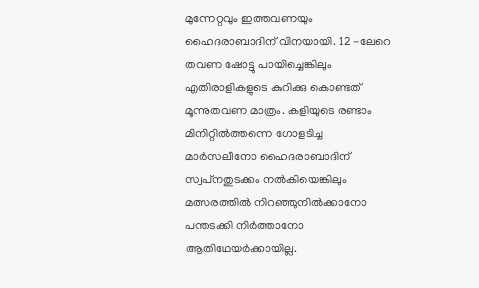മുന്നേറ്റവും ഇത്തവണയും ഹൈദരാബാദിന് വിനയായി. 12 -ലേറെ തവണ ഷോട്ടു പായിച്ചെങ്കിലും എതിരാളികളുടെ കുറിക്കു കൊണ്ടത് മൂന്നുതവണ മാത്രം. കളിയുടെ രണ്ടാം മിനിറ്റില്‍ത്തന്നെ ഗോളടിച്ച മാര്‍സലീനോ ഹൈദരാബാദിന് സ്വപ്‌നതുടക്കം നല്‍കിയെങ്കിലും മത്സരത്തില്‍ നിറഞ്ഞുനില്‍ക്കാനോ പന്തടക്കി നിര്‍ത്താനോ ആതിഥേയര്‍ക്കായില്ല.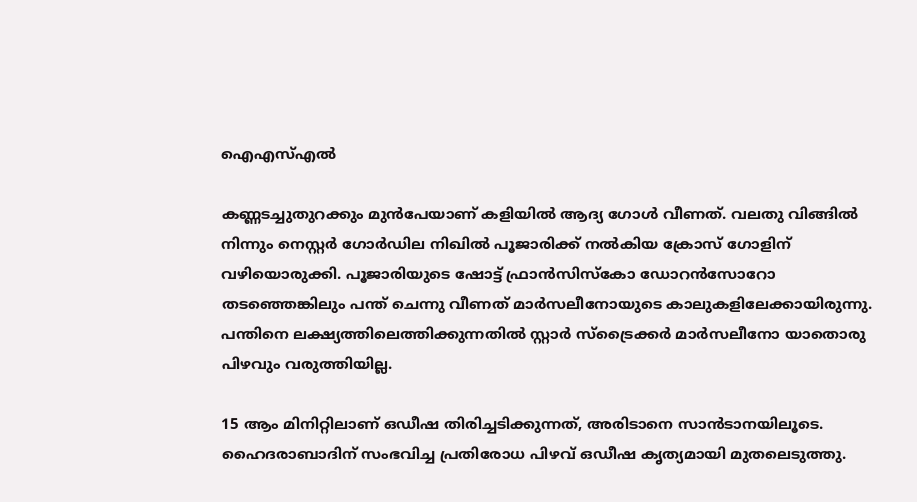ഐഎസ്എൽ

കണ്ണടച്ചുതുറക്കും മുന്‍പേയാണ് കളിയില്‍ ആദ്യ ഗോള്‍ വീണത്. വലതു വിങ്ങില്‍ നിന്നും നെസ്റ്റര്‍ ഗോര്‍ഡില നിഖില്‍ പൂജാരിക്ക് നല്‍കിയ ക്രോസ് ഗോളിന് വഴിയൊരുക്കി. പൂജാരിയുടെ ഷോട്ട് ഫ്രാന്‍സിസ്‌കോ ഡോറന്‍സോറോ തടഞ്ഞെങ്കിലും പന്ത് ചെന്നു വീണത് മാര്‍സലീനോയുടെ കാലുകളിലേക്കായിരുന്നു. പന്തിനെ ലക്ഷ്യത്തിലെത്തിക്കുന്നതില്‍ സ്റ്റാര്‍ സ്‌ട്രൈക്കര്‍ മാര്‍സലീനോ യാതൊരു പിഴവും വരുത്തിയില്ല.

15 ആം മിനിറ്റിലാണ് ഒഡീഷ തിരിച്ചടിക്കുന്നത്, അരിടാനെ സാന്‍ടാനയിലൂടെ. ഹൈദരാബാദിന് സംഭവിച്ച പ്രതിരോധ പിഴവ് ഒഡീഷ കൃത്യമായി മുതലെടുത്തു.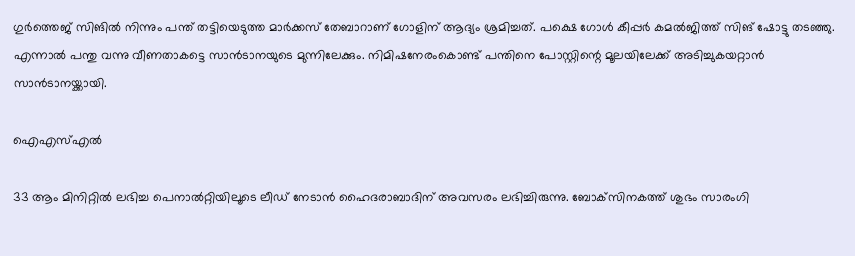ഗുര്‍ത്തെജ് സിങില്‍ നിന്നും പന്ത് തട്ടിയെടുത്ത മാര്‍ക്കസ് തേബാറാണ് ഗോളിന് ആദ്യം ശ്രമിച്ചത്. പക്ഷെ ഗോള്‍ കീപ്പര്‍ കമല്‍ജിത്ത് സിങ് ഷോട്ടു തടഞ്ഞു. എന്നാല്‍ പന്തു വന്നു വീണതാകട്ടെ സാന്‍ടാനയുടെ മുന്നിലേക്കും. നിമിഷനേരംകൊണ്ട് പന്തിനെ പോസ്റ്റിന്റെ മൂലയിലേക്ക് അടിച്ചുകയറ്റാന്‍ സാന്‍ടാനയ്ക്കായി.

ഐഎസ്എൽ

33 ആം മിനിറ്റില്‍ ലഭിച്ച പെനാല്‍റ്റിയിലൂടെ ലീഡ് നേടാന്‍ ഹൈദരാബാദിന് അവസരം ലഭിച്ചിരുന്നു. ബോക്‌സിനകത്ത് ശുഭം സാരംഗി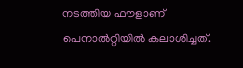നടത്തിയ ഫൗളാണ് പെനാല്‍റ്റിയില്‍ കലാശിച്ചത്.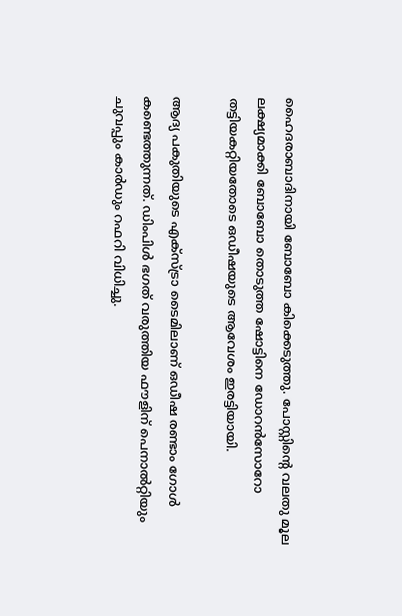ഹൈദരാബാദിനായി ബോബോ കിക്കെടുത്തു. പോസ്റ്റിന്റെ വലതു മൂല ലക്ഷ്യമാക്കി ബോബോ തൊടുത്ത ഷോട്ടിനെ ഡോറന്‍സോറോ തട്ടിയകറ്റിയതോടെ ഒഡീഷയുടെ ആവേശം ഇരട്ടിയായി.

ആദ്യ പകുതിയുടെ എക്‌സ്ട്രാ ടൈമിലാണ് ഒഡീഷ രണ്ടാം ഗോള്‍ കണ്ടെത്തുന്നത്. ഡിംപിള്‍ ഭഗത് വരുത്തിയ ഫൗളിന് പെനാല്‍റ്റിയും ചുവപ്പും കാര്‍ഡും റഫറി വിധിച്ചു.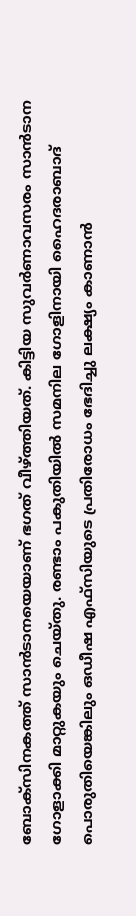ബോക്‌സിനകത്ത് സാന്‍ടാനയെയാണ് ഭഗത് വീഴ്ത്തിയത്. കിട്ടിയ സുവര്‍ണാവസരം സാന്‍ടാന ഗോളാക്കി മാറ്റുകയും ചെയ്തു. രണ്ടാം പകുതിയില്‍ സമനില ഗോളിനായി ഹൈദരാബാദ് പൊരുതിയെങ്കിലും ഒഡീഷ എഫ്‌സിയുടെ പ്രതിരോധം ഭേദിച്ചു ലക്ഷ്യം കാണാന്‍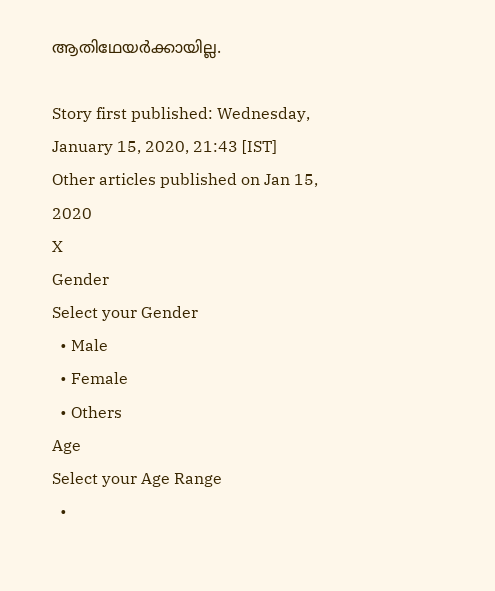ആതിഥേയര്‍ക്കായില്ല.

Story first published: Wednesday, January 15, 2020, 21:43 [IST]
Other articles published on Jan 15, 2020
X
Gender
Select your Gender
  • Male
  • Female
  • Others
Age
Select your Age Range
  •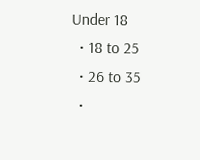Under 18
  • 18 to 25
  • 26 to 35
  •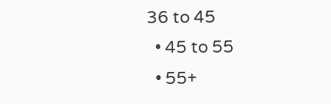36 to 45
  • 45 to 55
  • 55+